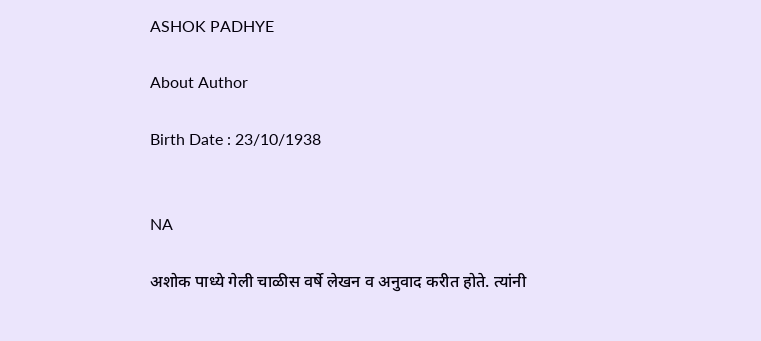ASHOK PADHYE

About Author

Birth Date : 23/10/1938


NA

अशोक पाध्ये गेली चाळीस वर्षे लेखन व अनुवाद करीत होते. त्यांनी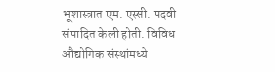भूशास्त्रात एम. एस्सी. पदवी संपादित केली होती. विविध औद्योगिक संस्थांमध्ये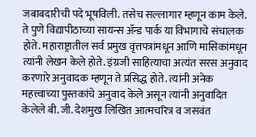जबाबदारीची पदे भूषविली. तसेच सल्लागार म्हणून काम केले. ते पुणे विद्यापीठाच्या सायन्स अ‍ॅन्ड पार्क या विभागाचे संचालक होते. महाराष्ट्रातील सर्व प्रमुख वृत्तपत्रांमधून आणि मासिकांमधून त्यांनी लेखन केले होते. इंग्रजी साहित्याचा अत्यंत सरस अनुवाद करणारे अनुवादक म्हणून ते प्रसिद्ध होते. त्यांनी अनेक महत्त्वाच्या पुस्तकांचे अनुवाद केले असून त्यांनी अनुवादित केलेले बी. जी. देशमुख लिखित आत्मचरित्र व जसवंत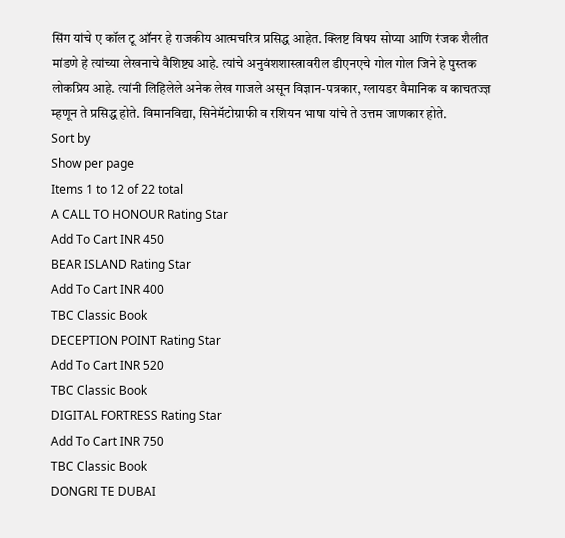सिंग यांचे ए कॉल टू ऑनर हे राजकीय आत्मचरित्र प्रसिद्ध आहेत. क्लिष्ट विषय सोप्या आणि रंजक शैलीत मांडणे हे त्यांच्या लेखनाचे वैशिष्ट्य आहे. त्यांचे अनुवंशशास्त्रावरील डीएनएचे गोल गोल जिने हे पुस्तक लोकप्रिय आहे. त्यांनी लिहिलेले अनेक लेख गाजले असून विज्ञान-पत्रकार, ग्लायडर वैमानिक व काचतज्ज्ञ म्हणून ते प्रसिद्ध होते. विमानविद्या, सिनेमॅटोग्राफी व रशियन भाषा यांचे ते उत्तम जाणकार होते.
Sort by
Show per page
Items 1 to 12 of 22 total
A CALL TO HONOUR Rating Star
Add To Cart INR 450
BEAR ISLAND Rating Star
Add To Cart INR 400
TBC Classic Book
DECEPTION POINT Rating Star
Add To Cart INR 520
TBC Classic Book
DIGITAL FORTRESS Rating Star
Add To Cart INR 750
TBC Classic Book
DONGRI TE DUBAI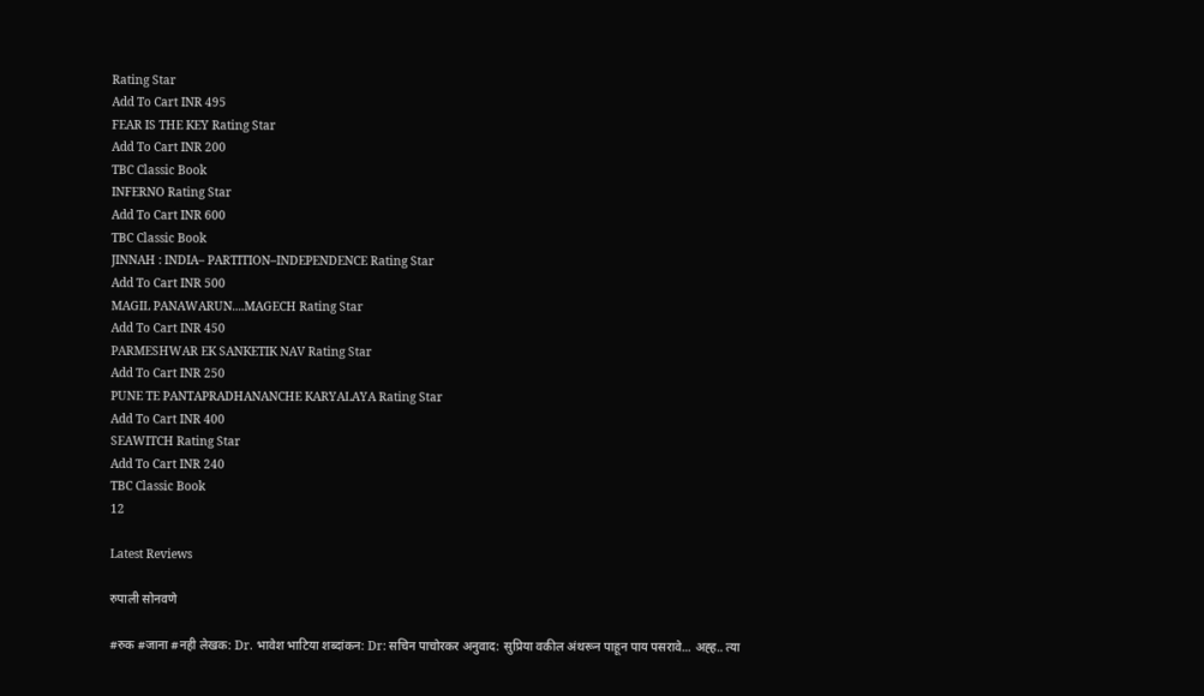Rating Star
Add To Cart INR 495
FEAR IS THE KEY Rating Star
Add To Cart INR 200
TBC Classic Book
INFERNO Rating Star
Add To Cart INR 600
TBC Classic Book
JINNAH : INDIA– PARTITION–INDEPENDENCE Rating Star
Add To Cart INR 500
MAGIL PANAWARUN....MAGECH Rating Star
Add To Cart INR 450
PARMESHWAR EK SANKETIK NAV Rating Star
Add To Cart INR 250
PUNE TE PANTAPRADHANANCHE KARYALAYA Rating Star
Add To Cart INR 400
SEAWITCH Rating Star
Add To Cart INR 240
TBC Classic Book
12

Latest Reviews

रुपाली सोनवणे

#रुक #जाना #नही लेखक: Dr. भावेश भाटिया शब्दांकन: Dr: सचिन पाचोरकर अनुवाद: सुप्रिया वकील अंथरून पाहून पाय पसरावे... अह्ह.. त्या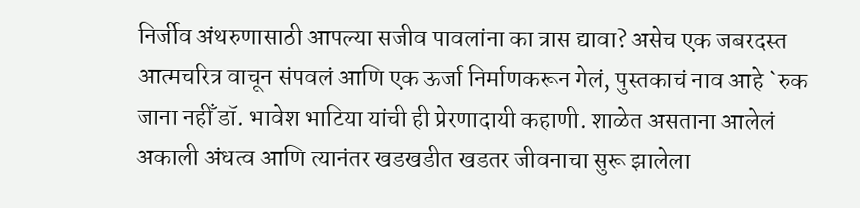निर्जीव अंथरुणासाठी आपल्या सजीव पावलांना का त्रास द्यावा? असेच एक जबरदस्त आत्मचरित्र वाचून संपवलं आणि एक ऊर्जा निर्माणकरून गेलं, पुस्तकाचं नाव आहे `रुक जाना नहीँ डॉ. भावेश भाटिया यांची ही प्रेरणादायी कहाणी. शाळेत असताना आलेलं अकाली अंधत्व आणि त्यानंतर खडखडीत खडतर जीवनाचा सुरू झालेला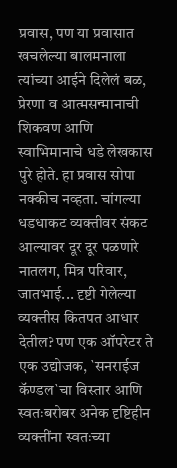प्रवास, पण या प्रवासात खचलेल्या बालमनाला त्यांच्या आईने दिलेलं बळ, प्रेरणा व आत्मसन्मानाची शिकवण आणि स्वाभिमानाचे धडे लेखकास पुरे होते. हा प्रवास सोपा नक्कीच नव्हता. चांगल्या धडधाकट व्यक्तीवर संकट आल्यावर दूर दूर पळणारे नातलग, मित्र परिवार, जातभाई... दृष्टी गेलेल्या व्यक्तीस कितपत आधार देतील? पण एक ऑपरेटर ते एक उद्योजक, `सनराईज कॅण्डल`चा विस्तार आणि स्वतःबरोबर अनेक दृष्टिहीन व्यक्तींना स्वतःच्या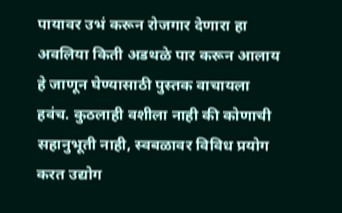पायावर उभं करून रोजगार देणारा हा अवलिया किती अडथळे पार करून आलाय हे जाणून घेण्यासाठी पुस्तक वाचायला हवंच. कुठलाही वशीला नाही की कोणाची सहानुभूती नाही, स्वबळावर विविध प्रयोग करत उद्योग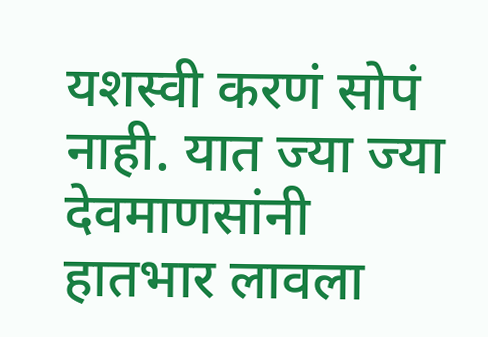यशस्वी करणं सोपं नाही. यात ज्या ज्या देवमाणसांनी हातभार लावला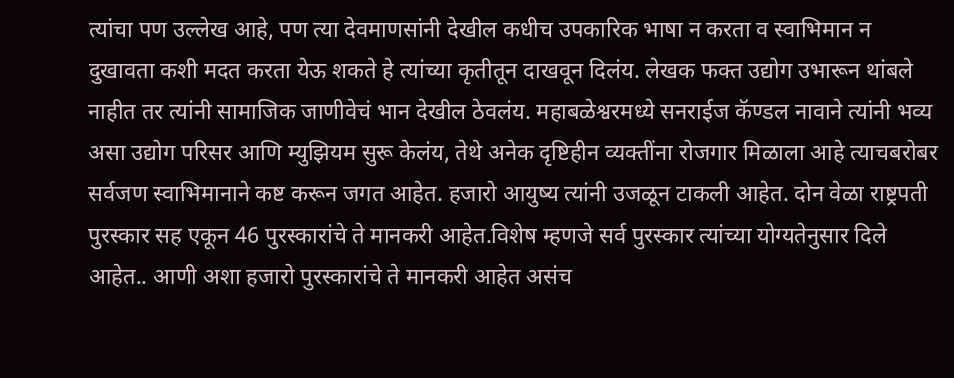त्यांचा पण उल्लेख आहे, पण त्या देवमाणसांनी देखील कधीच उपकारिक भाषा न करता व स्वाभिमान न दुखावता कशी मदत करता येऊ शकते हे त्यांच्या कृतीतून दाखवून दिलंय. लेखक फक्त उद्योग उभारून थांबले नाहीत तर त्यांनी सामाजिक जाणीवेचं भान देखील ठेवलंय. महाबळेश्वरमध्ये सनराईज कॅण्डल नावाने त्यांनी भव्य असा उद्योग परिसर आणि म्युझियम सुरू केलंय, तेथे अनेक दृष्टिहीन व्यक्तींना रोजगार मिळाला आहे त्याचबरोबर सर्वजण स्वाभिमानाने कष्ट करून जगत आहेत. हजारो आयुष्य त्यांनी उजळून टाकली आहेत. दोन वेळा राष्ट्रपती पुरस्कार सह एकून 46 पुरस्कारांचे ते मानकरी आहेत.विशेष म्हणजे सर्व पुरस्कार त्यांच्या योग्यतेनुसार दिले आहेत.. आणी अशा हजारो पुरस्कारांचे ते मानकरी आहेत असंच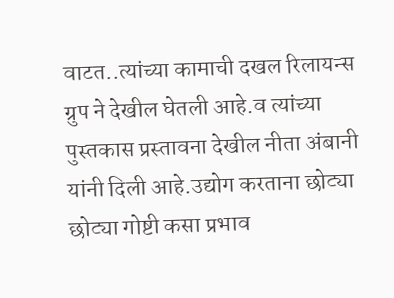वाटत..त्यांच्या कामाची दखल रिलायन्स ग्रुप ने देखील घेतली आहे.व त्यांच्या पुस्तकास प्रस्तावना देखील नीता अंबानी यांनी दिली आहे.उद्योग करताना छोट्या छोट्या गोष्टी कसा प्रभाव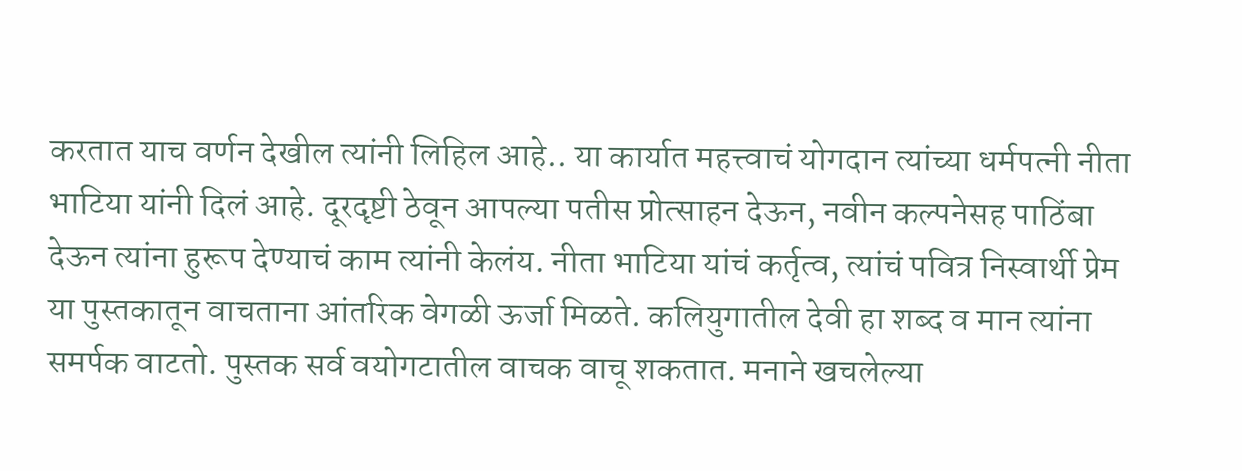करतात याच वर्णन देखील त्यांनी लिहिल आहे.. या कार्यात महत्त्वाचं योगदान त्यांच्या धर्मपत्नी नीता भाटिया यांनी दिलं आहे. दूरदृष्टी ठेवून आपल्या पतीस प्रोत्साहन देऊन, नवीन कल्पनेसह पाठिंबा देऊन त्यांना हुरूप देण्याचं काम त्यांनी केलंय. नीता भाटिया यांचं कर्तृत्व, त्यांचं पवित्र निस्वार्थी प्रेम या पुस्तकातून वाचताना आंतरिक वेगळी ऊर्जा मिळते. कलियुगातील देवी हा शब्द व मान त्यांना समर्पक वाटतो. पुस्तक सर्व वयोगटातील वाचक वाचू शकतात. मनाने खचलेल्या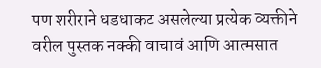पण शरीराने धडधाकट असलेल्या प्रत्येक व्यक्तीने वरील पुस्तक नक्की वाचावं आणि आत्मसात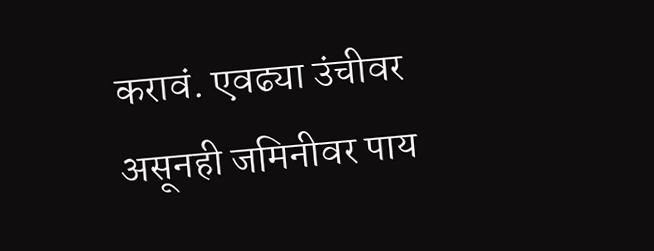करावं. एवढ्या उंचीवर असूनही जमिनीवर पाय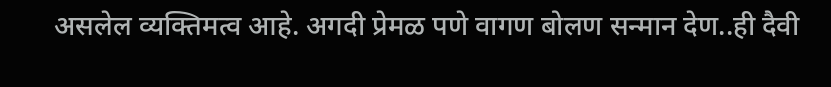असलेल व्यक्तिमत्व आहे. अगदी प्रेमळ पणे वागण बोलण सन्मान देण..ही दैवी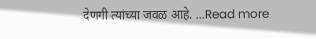देणगी त्यांच्या जवळ आहे. ...Read more